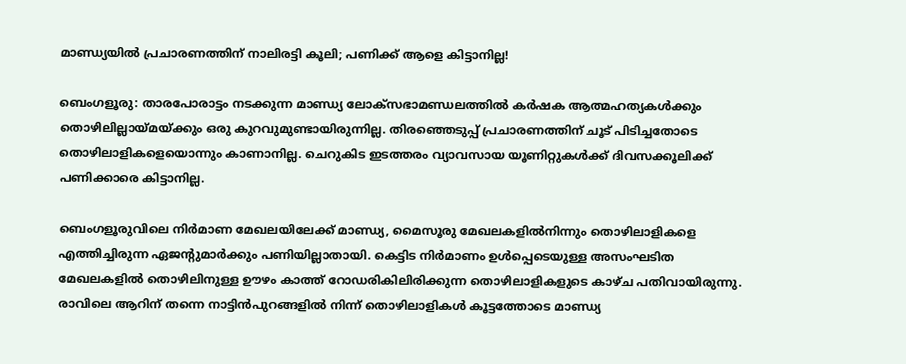മാണ്ഡ്യയിൽ പ്രചാരണത്തിന് നാലിരട്ടി കൂലി; പണിക്ക് ആളെ കിട്ടാനില്ല!

ബെംഗളൂരു: താരപോരാട്ടം നടക്കുന്ന മാണ്ഡ്യ ലോക്‌സഭാമണ്ഡലത്തിൽ കർഷക ആത്മഹത്യകൾക്കും തൊഴിലില്ലായ്മയ്ക്കും ഒരു കുറവുമുണ്ടായിരുന്നില്ല. തിരഞ്ഞെടുപ്പ് പ്രചാരണത്തിന് ചൂട് പിടിച്ചതോടെ തൊഴിലാളികളെയൊന്നും കാണാനില്ല. ചെറുകിട ഇടത്തരം വ്യാവസായ യൂണിറ്റുകൾക്ക് ദിവസക്കൂലിക്ക് പണിക്കാരെ കിട്ടാനില്ല.

ബെംഗളൂരുവിലെ നിർമാണ മേഖലയിലേക്ക് മാണ്ഡ്യ, മൈസൂരു മേഖലകളിൽനിന്നും തൊഴിലാളികളെ എത്തിച്ചിരുന്ന ഏജന്റുമാർക്കും പണിയില്ലാതായി. കെട്ടിട നിർമാണം ഉൾപ്പെടെയുള്ള അസംഘടിത മേഖലകളിൽ തൊഴിലിനുള്ള ഊഴം കാത്ത് റോഡരികിലിരിക്കുന്ന തൊഴിലാളികളുടെ കാഴ്ച പതിവായിരുന്നു. രാവിലെ ആറിന് തന്നെ നാട്ടിൻപുറങ്ങളിൽ നിന്ന് തൊഴിലാളികൾ കൂട്ടത്തോടെ മാണ്ഡ്യ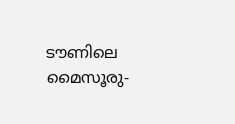ടൗണിലെ മൈസൂരു-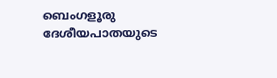ബെംഗളൂരു ദേശീയപാതയുടെ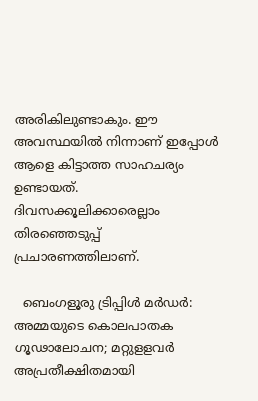അരികിലുണ്ടാകും. ഈ അവസ്ഥയിൽ നിന്നാണ് ഇപ്പോൾ ആളെ കിട്ടാത്ത സാഹചര്യം ഉണ്ടായത്. ദിവസക്കൂലിക്കാരെല്ലാം തിരഞ്ഞെടുപ്പ് പ്രചാരണത്തിലാണ്.

  ബെംഗളൂരു ട്രിപ്പിൾ മർഡർ: അമ്മയുടെ കൊലപാതക ഗൂഢാലോചന; മറ്റുളളവർ അപ്രതീക്ഷിതമായി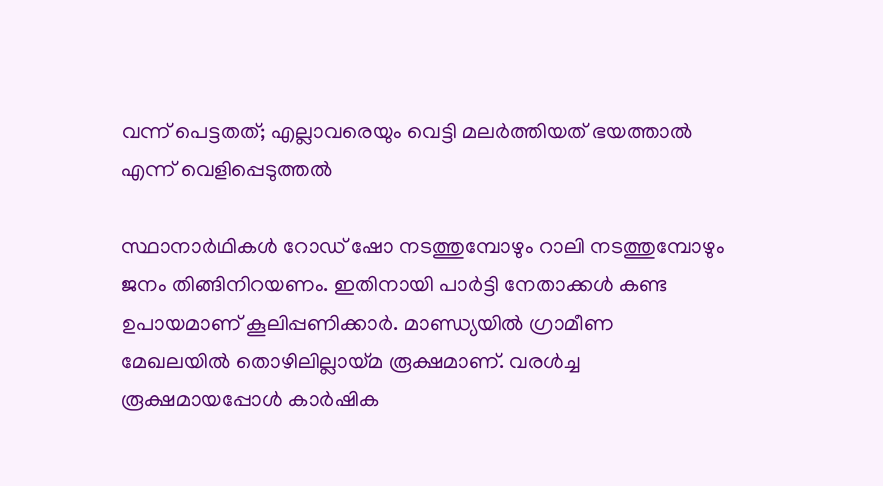വന്ന് പെട്ടതത്; എല്ലാവരെയും വെട്ടി മലർത്തിയത് ഭയത്താൽ എന്ന് വെളിപ്പെടുത്തൽ

സ്ഥാനാർഥികൾ റോഡ് ഷോ നടത്തുമ്പോഴും റാലി നടത്തുമ്പോഴും ജനം തിങ്ങിനിറയണം. ഇതിനായി പാർട്ടി നേതാക്കൾ കണ്ട ഉപായമാണ് കൂലിപ്പണിക്കാർ. മാണ്ഡ്യയിൽ ഗ്രാമീണ മേഖലയിൽ തൊഴിലില്ലായ്മ രൂക്ഷമാണ്. വരൾച്ച രൂക്ഷമായപ്പോൾ കാർഷിക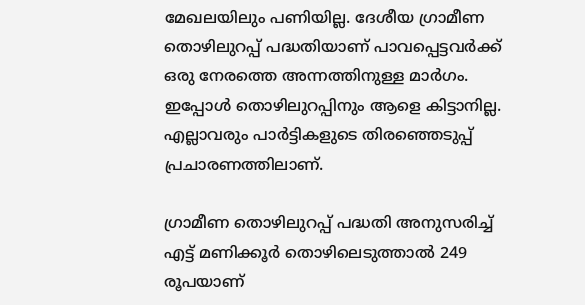മേഖലയിലും പണിയില്ല. ദേശീയ ഗ്രാമീണ തൊഴിലുറപ്പ് പദ്ധതിയാണ് പാവപ്പെട്ടവർക്ക് ഒരു നേരത്തെ അന്നത്തിനുള്ള മാർഗം. ഇപ്പോൾ തൊഴിലുറപ്പിനും ആളെ കിട്ടാനില്ല. എല്ലാവരും പാർട്ടികളുടെ തിരഞ്ഞെടുപ്പ് പ്രചാരണത്തിലാണ്.

ഗ്രാമീണ തൊഴിലുറപ്പ് പദ്ധതി അനുസരിച്ച് എട്ട് മണിക്കൂർ തൊഴിലെടുത്താൽ 249 രൂപയാണ്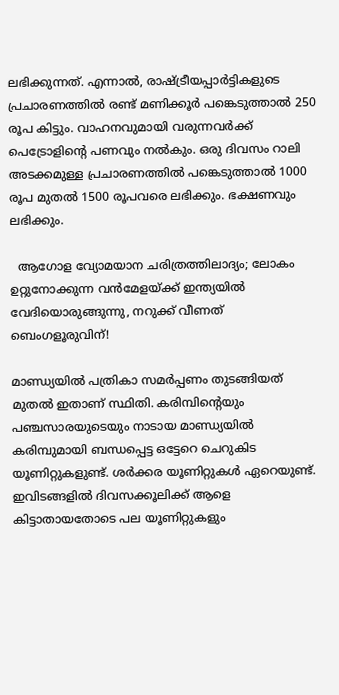ലഭിക്കുന്നത്. എന്നാൽ, രാഷ്ട്രീയപ്പാർട്ടികളുടെ പ്രചാരണത്തിൽ രണ്ട് മണിക്കൂർ പങ്കെടുത്താൽ 250 രൂപ കിട്ടും. വാഹനവുമായി വരുന്നവർക്ക് പെട്രോളിന്റെ പണവും നൽകും. ഒരു ദിവസം റാലി അടക്കമുള്ള പ്രചാരണത്തിൽ പങ്കെടുത്താൽ 1000 രൂപ മുതൽ 1500 രൂപവരെ ലഭിക്കും. ഭക്ഷണവും ലഭിക്കും.

  ആഗോള വ്യോമയാന ചരിത്രത്തിലാദ്യം; ലോകം ഉറ്റുനോക്കുന്ന വൻമേളയ്ക്ക് ഇന്ത്യയിൽ വേദിയൊരുങ്ങുന്നു, നറുക്ക് വീണത് ബെംഗളൂരുവിന്!

മാണ്ഡ്യയിൽ പത്രികാ സമർപ്പണം തുടങ്ങിയത് മുതൽ ഇതാണ് സ്ഥിതി. കരിമ്പിന്റെയും പഞ്ചസാരയുടെയും നാടായ മാണ്ഡ്യയിൽ കരിമ്പുമായി ബന്ധപ്പെട്ട ഒട്ടേറെ ചെറുകിട യൂണിറ്റുകളുണ്ട്. ശർക്കര യൂണിറ്റുകൾ ഏറെയുണ്ട്. ഇവിടങ്ങളിൽ ദിവസക്കൂലിക്ക് ആളെ കിട്ടാതായതോടെ പല യൂണിറ്റുകളും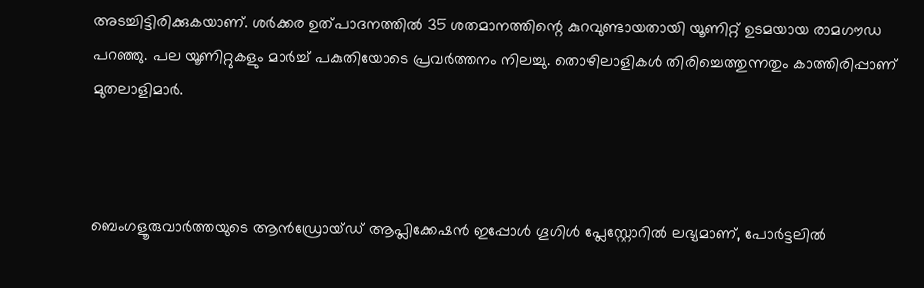അടച്ചിട്ടിരിക്കുകയാണ്. ശർക്കര ഉത്പാദനത്തിൽ 35 ശതമാനത്തിന്റെ കുറവുണ്ടായതായി യൂണിറ്റ് ഉടമയായ രാമഗൗഡ പറഞ്ഞു. പല യൂണിറ്റുകളും മാർച്ച് പകുതിയോടെ പ്രവർത്തനം നിലച്ചു. തൊഴിലാളികൾ തിരിച്ചെത്തുന്നതും കാത്തിരിപ്പാണ് മുതലാളിമാർ.



ബെംഗളൂരുവാർത്തയുടെ ആൻഡ്രോയ്ഡ് ആപ്ലിക്കേഷൻ ഇപ്പോൾ ഗൂഗിൾ പ്ലേസ്റ്റോറിൽ ലഭ്യമാണ്, പോർട്ടലിൽ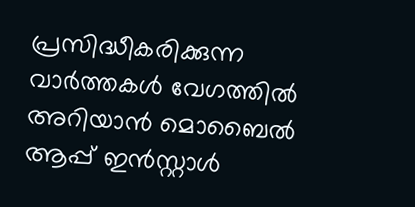പ്രസിദ്ധീകരിക്കുന്ന വാർത്തകൾ വേഗത്തിൽ അറിയാൻ മൊബൈൽ ആപ്പ് ഇൻസ്റ്റാൾ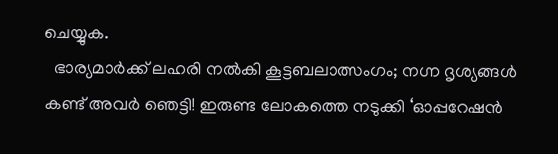ചെയ്യുക.
  ഭാര്യമാർക്ക് ലഹരി നൽകി കൂട്ടബലാത്സംഗം; നഗ്ന ദൃശ്യങ്ങൾ കണ്ട് അവർ ഞെട്ടി! ഇരുണ്ട ലോകത്തെ നടുക്കി ‘ഓപ്പറേഷൻ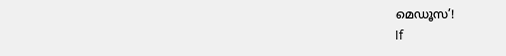മെഡൂസ’!
If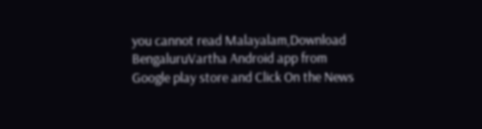you cannot read Malayalam,Download BengaluruVartha Android app from Google play store and Click On the News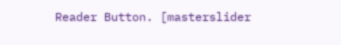Reader Button. [masterslider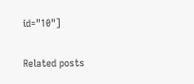id="10"]

Related posts